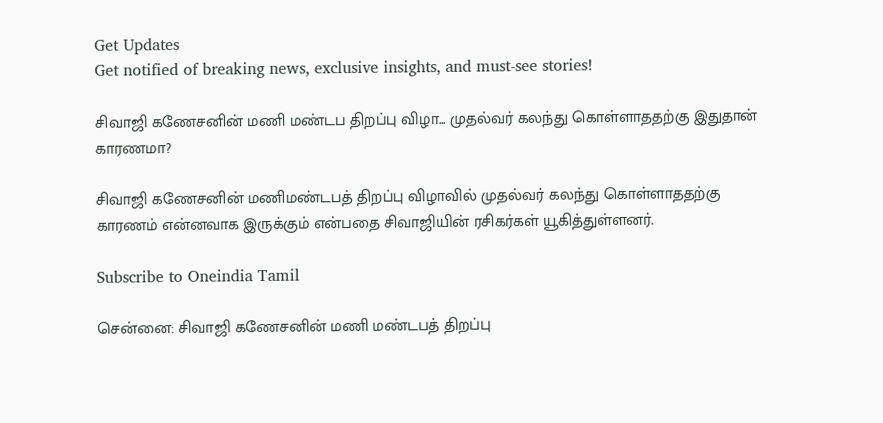Get Updates
Get notified of breaking news, exclusive insights, and must-see stories!

சிவாஜி கணேசனின் மணி மண்டப திறப்பு விழா... முதல்வர் கலந்து கொள்ளாததற்கு இதுதான் காரணமா?

சிவாஜி கணேசனின் மணிமண்டபத் திறப்பு விழாவில் முதல்வர் கலந்து கொள்ளாததற்கு காரணம் என்னவாக இருக்கும் என்பதை சிவாஜியின் ரசிகர்கள் யூகித்துள்ளனர்.

Subscribe to Oneindia Tamil

சென்னை: சிவாஜி கணேசனின் மணி மண்டபத் திறப்பு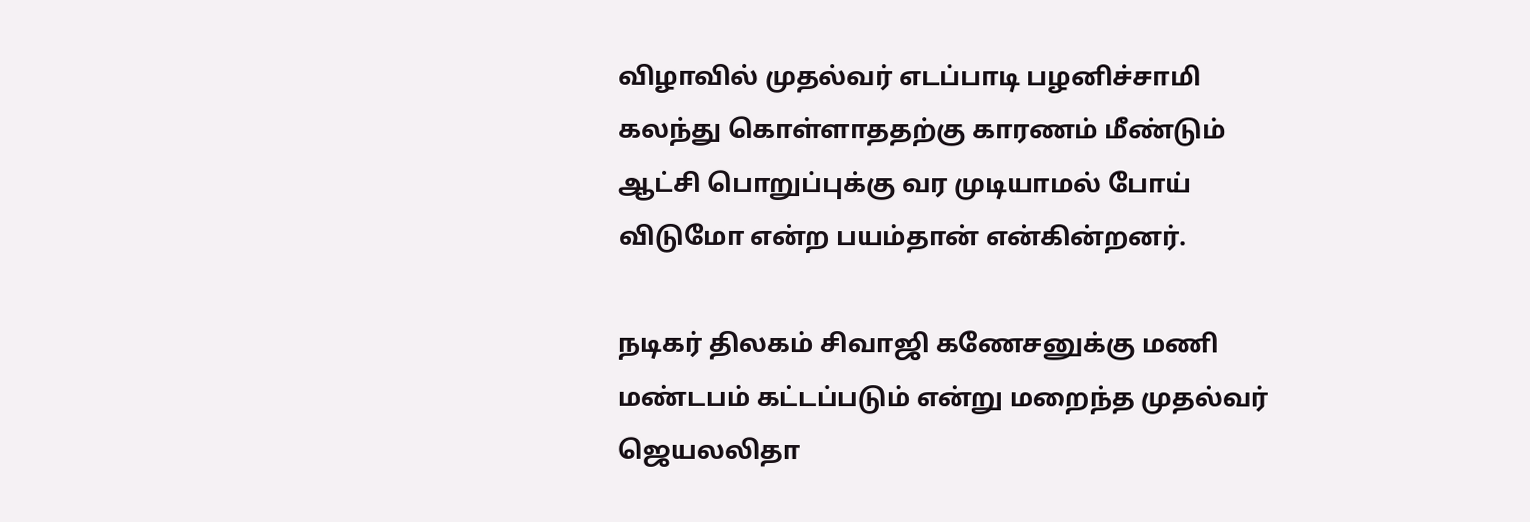விழாவில் முதல்வர் எடப்பாடி பழனிச்சாமி கலந்து கொள்ளாததற்கு காரணம் மீண்டும் ஆட்சி பொறுப்புக்கு வர முடியாமல் போய் விடுமோ என்ற பயம்தான் என்கின்றனர்.

நடிகர் திலகம் சிவாஜி கணேசனுக்கு மணி மண்டபம் கட்டப்படும் என்று மறைந்த முதல்வர் ஜெயலலிதா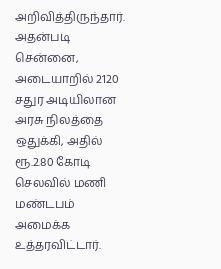அறிவித்திருந்தார். அதன்படி சென்னை, அடையாறில் 2120 சதுர அடியிலான அரசு நிலத்தை ஒதுக்கி, அதில் ரூ.2.80 கோடி செலவில் மணி மண்டபம் அமைக்க உத்தரவிட்டார்.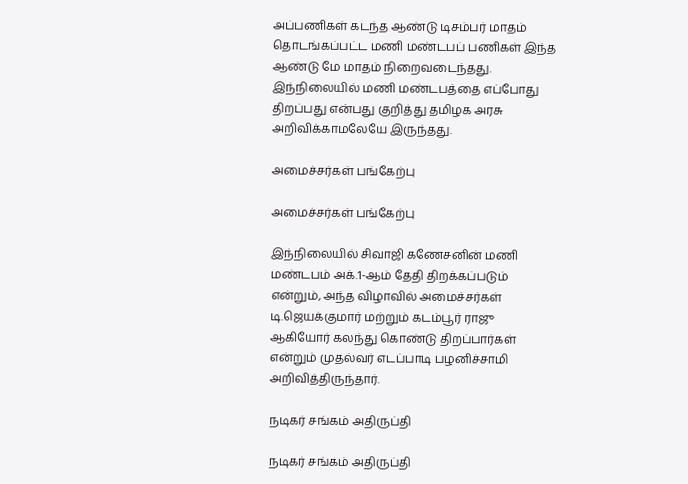அப்பணிகள் கடந்த ஆண்டு டிசம்பர் மாதம் தொடங்கப்பட்ட மணி மண்டபப் பணிகள் இந்த ஆண்டு மே மாதம் நிறைவடைந்தது. இந்நிலையில் மணி மண்டபத்தை எப்போது திறப்பது என்பது குறித்து தமிழக அரசு அறிவிக்காமலேயே இருந்தது.

அமைச்சர்கள் பங்கேற்பு

அமைச்சர்கள் பங்கேற்பு

இந்நிலையில் சிவாஜி கணேசனின் மணி மண்டபம் அக்.1-ஆம் தேதி திறக்கப்படும் என்றும், அந்த விழாவில் அமைச்சர்கள் டி.ஜெயக்குமார் மற்றும் கடம்பூர் ராஜு ஆகியோர் கலந்து கொண்டு திறப்பார்கள் என்றும் முதல்வர் எடப்பாடி பழனிச்சாமி அறிவித்திருந்தார்.

நடிகர் சங்கம் அதிருப்தி

நடிகர் சங்கம் அதிருப்தி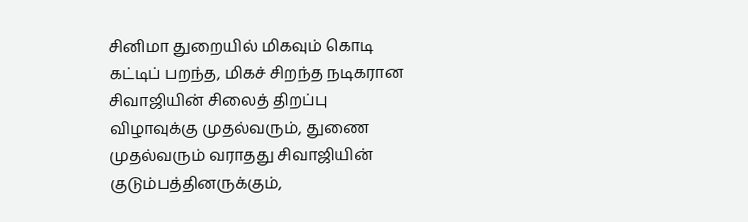சினிமா துறையில் மிகவும் கொடி கட்டிப் பறந்த, மிகச் சிறந்த நடிகரான சிவாஜியின் சிலைத் திறப்பு விழாவுக்கு முதல்வரும், துணை முதல்வரும் வராதது சிவாஜியின் குடும்பத்தினருக்கும்,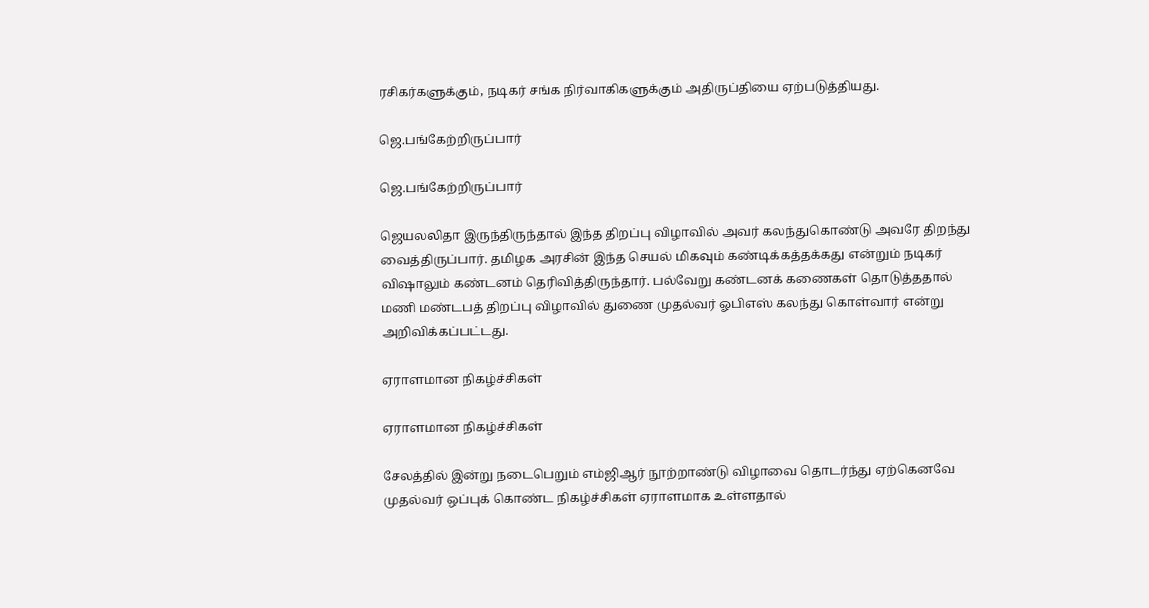ரசிகர்களுக்கும், நடிகர் சங்க நிர்வாகிகளுக்கும் அதிருப்தியை ஏற்படுத்தியது.

ஜெ.பங்கேற்றிருப்பார்

ஜெ.பங்கேற்றிருப்பார்

ஜெயலலிதா இருந்திருந்தால் இந்த திறப்பு விழாவில் அவர் கலந்துகொண்டு அவரே திறந்து வைத்திருப்பார். தமிழக அரசின் இந்த செயல் மிகவும் கண்டிக்கத்தக்கது என்றும் நடிகர் விஷாலும் கண்டனம் தெரிவித்திருந்தார். பல்வேறு கண்டனக் கணைகள் தொடுத்ததால் மணி மண்டபத் திறப்பு விழாவில் துணை முதல்வர் ஓபிஎஸ் கலந்து கொள்வார் என்று அறிவிக்கப்பட்டது.

ஏராளமான நிகழ்ச்சிகள்

ஏராளமான நிகழ்ச்சிகள்

சேலத்தில் இன்று நடைபெறும் எம்ஜிஆர் நூற்றாண்டு விழாவை தொடர்ந்து ஏற்கெனவே முதல்வர் ஒப்புக் கொண்ட நிகழ்ச்சிகள் ஏராளமாக உள்ளதால்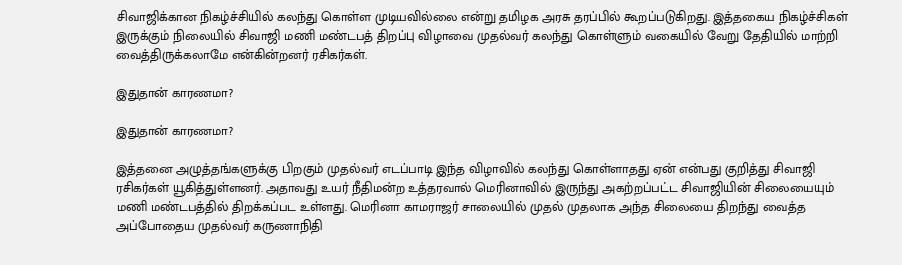சிவாஜிக்கான நிகழ்ச்சியில் கலந்து கொள்ள முடியவில்லை என்று தமிழக அரசு தரப்பில் கூறப்படுகிறது. இத்தகைய நிகழ்ச்சிகள் இருக்கும் நிலையில் சிவாஜி மணி மண்டபத் திறப்பு விழாவை முதல்வர் கலந்து கொள்ளும் வகையில் வேறு தேதியில் மாற்றி வைத்திருக்கலாமே என்கின்றனர் ரசிகர்கள்.

இதுதான் காரணமா?

இதுதான் காரணமா?

இத்தனை அழுத்தங்களுக்கு பிறகும் முதல்வர் எடப்பாடி இந்த விழாவில் கலந்து கொள்ளாதது ஏன் என்பது குறித்து சிவாஜி ரசிகர்கள் யூகித்துள்ளனர். அதாவது உயர் நீதிமன்ற உத்தரவால் மெரினாவில் இருந்து அகற்றப்பட்ட சிவாஜியின் சிலையையும் மணி மண்டபத்தில் திறக்கப்பட உள்ளது. மெரினா காமராஜர் சாலையில் முதல் முதலாக அந்த சிலையை திறந்து வைத்த அப்போதைய முதல்வர் கருணாநிதி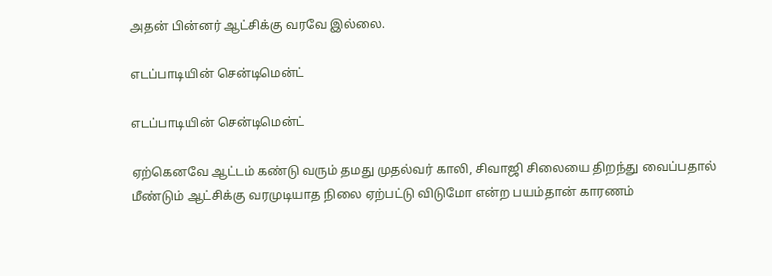அதன் பின்னர் ஆட்சிக்கு வரவே இல்லை.

எடப்பாடியின் சென்டிமென்ட்

எடப்பாடியின் சென்டிமென்ட்

ஏற்கெனவே ஆட்டம் கண்டு வரும் தமது முதல்வர் காலி, சிவாஜி சிலையை திறந்து வைப்பதால் மீண்டும் ஆட்சிக்கு வரமுடியாத நிலை ஏற்பட்டு விடுமோ என்ற பயம்தான் காரணம்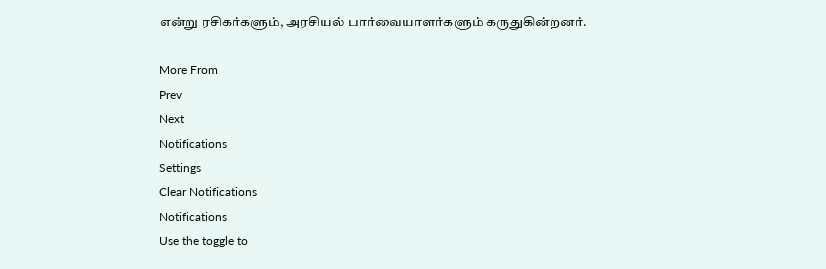என்று ரசிகர்களும், அரசியல் பார்வையாளர்களும் கருதுகின்றனர்.

More From
Prev
Next
Notifications
Settings
Clear Notifications
Notifications
Use the toggle to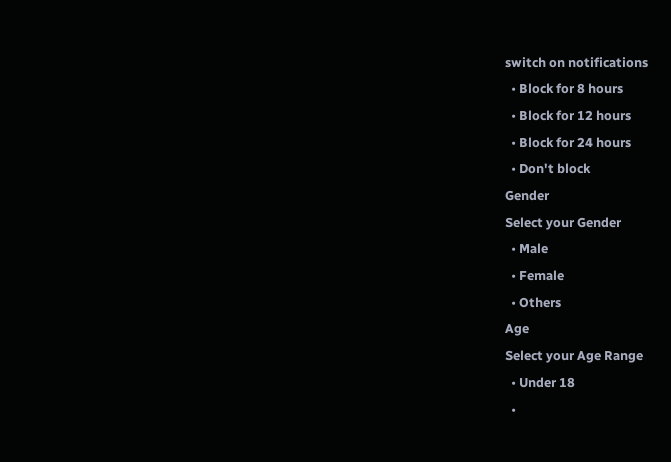switch on notifications
  • Block for 8 hours
  • Block for 12 hours
  • Block for 24 hours
  • Don't block
Gender
Select your Gender
  • Male
  • Female
  • Others
Age
Select your Age Range
  • Under 18
  •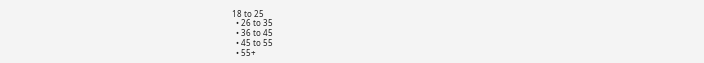18 to 25
  • 26 to 35
  • 36 to 45
  • 45 to 55
  • 55+